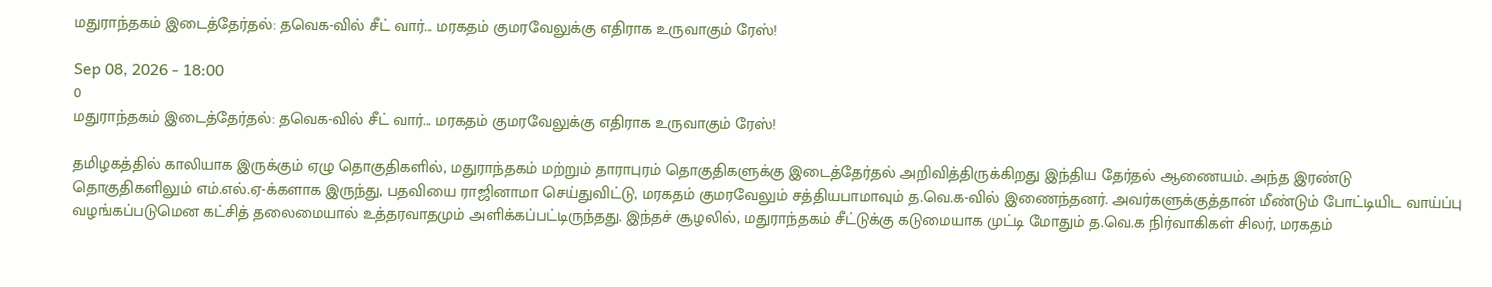மதுராந்தகம் இடைத்தேர்தல்: தவெக-வில் சீட் வார்... மரகதம் குமரவேலுக்கு எதிராக உருவாகும் ரேஸ்!

Sep 08, 2026 - 18:00
0
மதுராந்தகம் இடைத்தேர்தல்: தவெக-வில் சீட் வார்... மரகதம் குமரவேலுக்கு எதிராக உருவாகும் ரேஸ்!

தமிழகத்தில் காலியாக இருக்கும் ஏழு தொகுதிகளில், மதுராந்தகம் மற்றும் தாராபுரம் தொகுதிகளுக்கு இடைத்தேர்தல் அறிவித்திருக்கிறது இந்திய தேர்தல் ஆணையம். அந்த இரண்டு தொகுதிகளிலும் எம்.எல்.ஏ-க்களாக இருந்து, பதவியை ராஜினாமா செய்துவிட்டு, மரகதம் குமரவேலும் சத்தியபாமாவும் த.வெ.க-வில் இணைந்தனர். அவர்களுக்குத்தான் மீண்டும் போட்டியிட வாய்ப்பு வழங்கப்படுமென கட்சித் தலைமையால் உத்தரவாதமும் அளிக்கப்பட்டிருந்தது. இந்தச் சூழலில், மதுராந்தகம் சீட்டுக்கு கடுமையாக முட்டி மோதும் த.வெ.க நிர்வாகிகள் சிலர், மரகதம்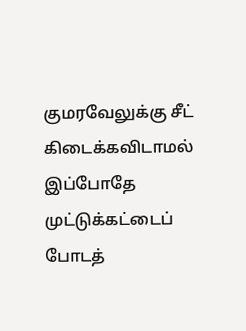குமரவேலுக்கு சீட் கிடைக்கவிடாமல் இப்போதே முட்டுக்கட்டைப் போடத்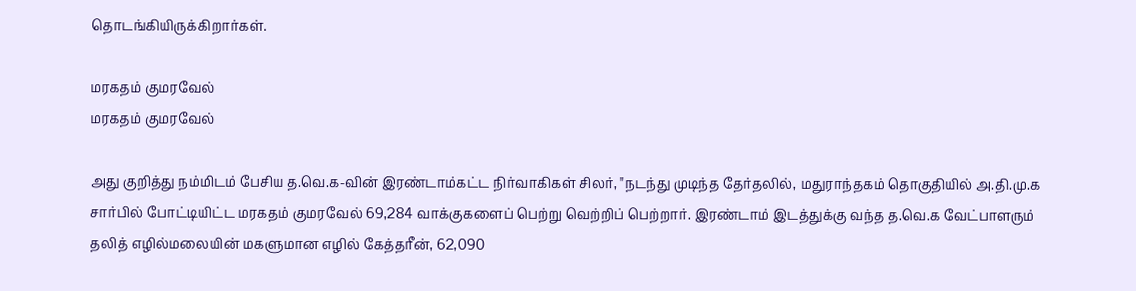தொடங்கியிருக்கிறார்கள்.

மரகதம் குமரவேல்
மரகதம் குமரவேல்

அது குறித்து நம்மிடம் பேசிய த.வெ.க-வின் இரண்டாம்கட்ட நிர்வாகிகள் சிலர், "நடந்து முடிந்த தேர்தலில், மதுராந்தகம் தொகுதியில் அ.தி.மு.க சார்பில் போட்டியிட்ட மரகதம் குமரவேல் 69,284 வாக்குகளைப் பெற்று வெற்றிப் பெற்றார். இரண்டாம் இடத்துக்கு வந்த த.வெ.க வேட்பாளரும் தலித் எழில்மலையின் மகளுமான எழில் கேத்தரீன், 62,090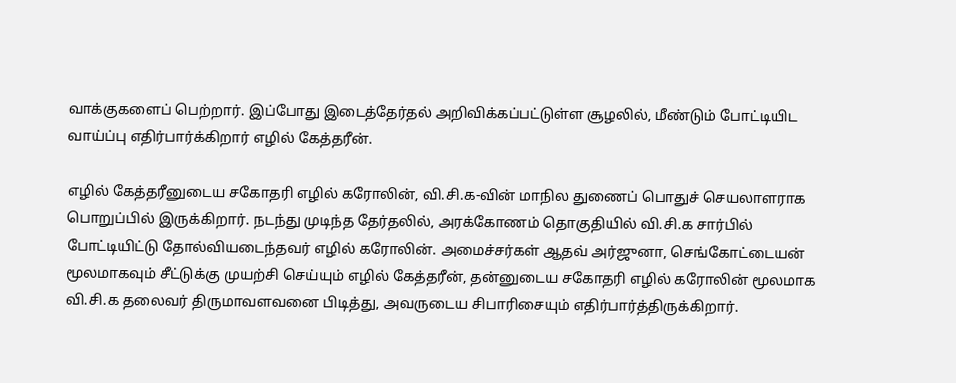வாக்குகளைப் பெற்றார். இப்போது இடைத்தேர்தல் அறிவிக்கப்பட்டுள்ள சூழலில், மீண்டும் போட்டியிட வாய்ப்பு எதிர்பார்க்கிறார் எழில் கேத்தரீன்.

எழில் கேத்தரீனுடைய சகோதரி எழில் கரோலின், வி.சி.க-வின் மாநில துணைப் பொதுச் செயலாளராக பொறுப்பில் இருக்கிறார். நடந்து முடிந்த தேர்தலில், அரக்கோணம் தொகுதியில் வி.சி.க சார்பில் போட்டியிட்டு தோல்வியடைந்தவர் எழில் கரோலின். அமைச்சர்கள் ஆதவ் அர்ஜுனா, செங்கோட்டையன் மூலமாகவும் சீட்டுக்கு முயற்சி செய்யும் எழில் கேத்தரீன், தன்னுடைய சகோதரி எழில் கரோலின் மூலமாக வி.சி.க தலைவர் திருமாவளவனை பிடித்து, அவருடைய சிபாரிசையும் எதிர்பார்த்திருக்கிறார்.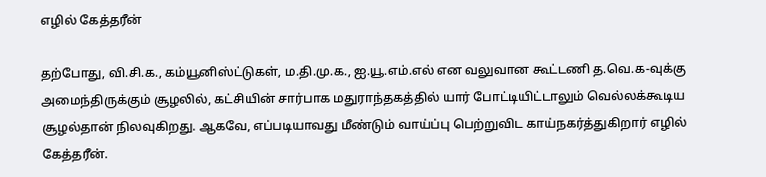எழில் கேத்தரீன்

தற்போது, வி.சி.க., கம்யூனிஸ்ட்டுகள், ம.தி.மு.க., ஐ.யூ.எம்.எல் என வலுவான கூட்டணி த.வெ.க-வுக்கு அமைந்திருக்கும் சூழலில், கட்சியின் சார்பாக மதுராந்தகத்தில் யார் போட்டியிட்டாலும் வெல்லக்கூடிய சூழல்தான் நிலவுகிறது. ஆகவே, எப்படியாவது மீண்டும் வாய்ப்பு பெற்றுவிட காய்நகர்த்துகிறார் எழில் கேத்தரீன்.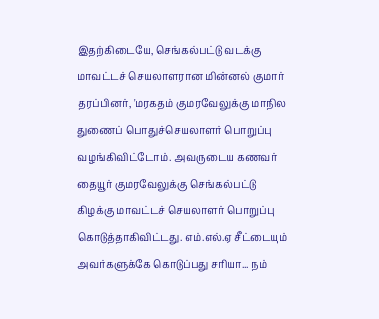இதற்கிடையே, செங்கல்பட்டு வடக்கு மாவட்டச் செயலாளரான மின்னல் குமார் தரப்பினர், 'மரகதம் குமரவேலுக்கு மாநில துணைப் பொதுச்செயலாளர் பொறுப்பு வழங்கிவிட்டோம். அவருடைய கணவர் தையூர் குமரவேலுக்கு செங்கல்பட்டு கிழக்கு மாவட்டச் செயலாளர் பொறுப்பு கொடுத்தாகிவிட்டது. எம்.எல்.ஏ சீட்டையும் அவர்களுக்கே கொடுப்பது சரியா... நம்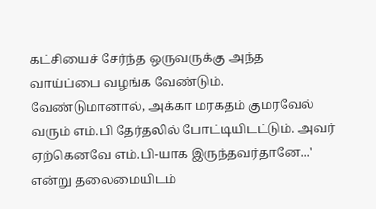கட்சியைச் சேர்ந்த ஒருவருக்கு அந்த வாய்ப்பை வழங்க வேண்டும். வேண்டுமானால், அக்கா மரகதம் குமரவேல் வரும் எம்.பி தேர்தலில் போட்டியிடட்டும். அவர் ஏற்கெனவே எம்.பி-யாக இருந்தவர்தானே...' என்று தலைமையிடம்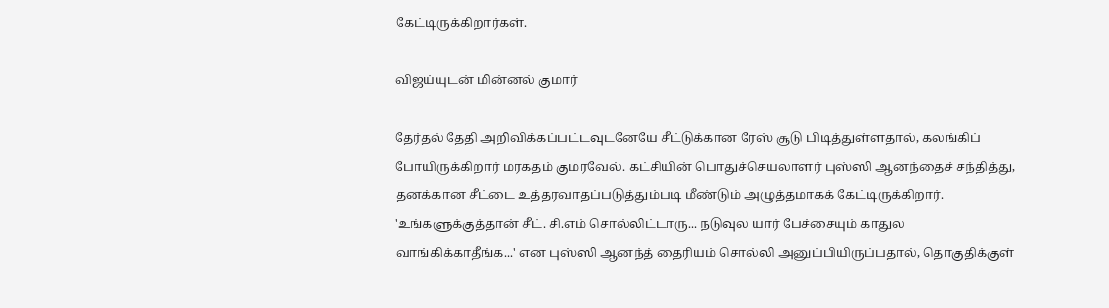கேட்டிருக்கிறார்கள்.

விஜய்யுடன் மின்னல் குமார்

தேர்தல் தேதி அறிவிக்கப்பட்டவுடனேயே சீட்டுக்கான ரேஸ் சூடு பிடித்துள்ளதால், கலங்கிப் போயிருக்கிறார் மரகதம் குமரவேல். கட்சியின் பொதுச்செயலாளர் புஸ்ஸி ஆனந்தைச் சந்தித்து, தனக்கான சீட்டை உத்தரவாதப்படுத்தும்படி மீண்டும் அழுத்தமாகக் கேட்டிருக்கிறார். 'உங்களுக்குத்தான் சீட். சி.எம் சொல்லிட்டாரு... நடுவுல யார் பேச்சையும் காதுல வாங்கிக்காதீங்க...' என புஸ்ஸி ஆனந்த் தைரியம் சொல்லி அனுப்பியிருப்பதால், தொகுதிக்குள்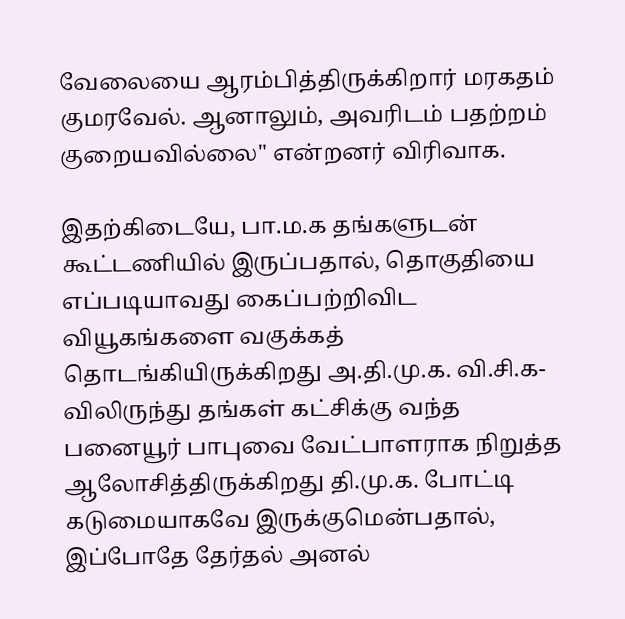வேலையை ஆரம்பித்திருக்கிறார் மரகதம் குமரவேல். ஆனாலும், அவரிடம் பதற்றம் குறையவில்லை" என்றனர் விரிவாக.

இதற்கிடையே, பா.ம.க தங்களுடன் கூட்டணியில் இருப்பதால், தொகுதியை எப்படியாவது கைப்பற்றிவிட வியூகங்களை வகுக்கத் தொடங்கியிருக்கிறது அ.தி.மு.க. வி.சி.க-விலிருந்து தங்கள் கட்சிக்கு வந்த பனையூர் பாபுவை வேட்பாளராக நிறுத்த ஆலோசித்திருக்கிறது தி.மு.க. போட்டி கடுமையாகவே இருக்குமென்பதால், இப்போதே தேர்தல் அனல்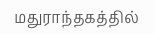மதுராந்தகத்தில்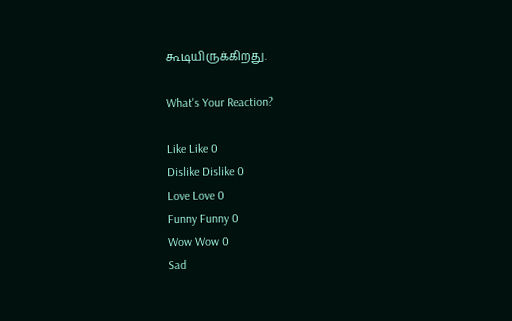கூடியிருக்கிறது.

What's Your Reaction?

Like Like 0
Dislike Dislike 0
Love Love 0
Funny Funny 0
Wow Wow 0
Sad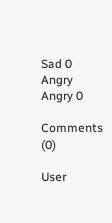Sad 0
Angry Angry 0

Comments (0)

User